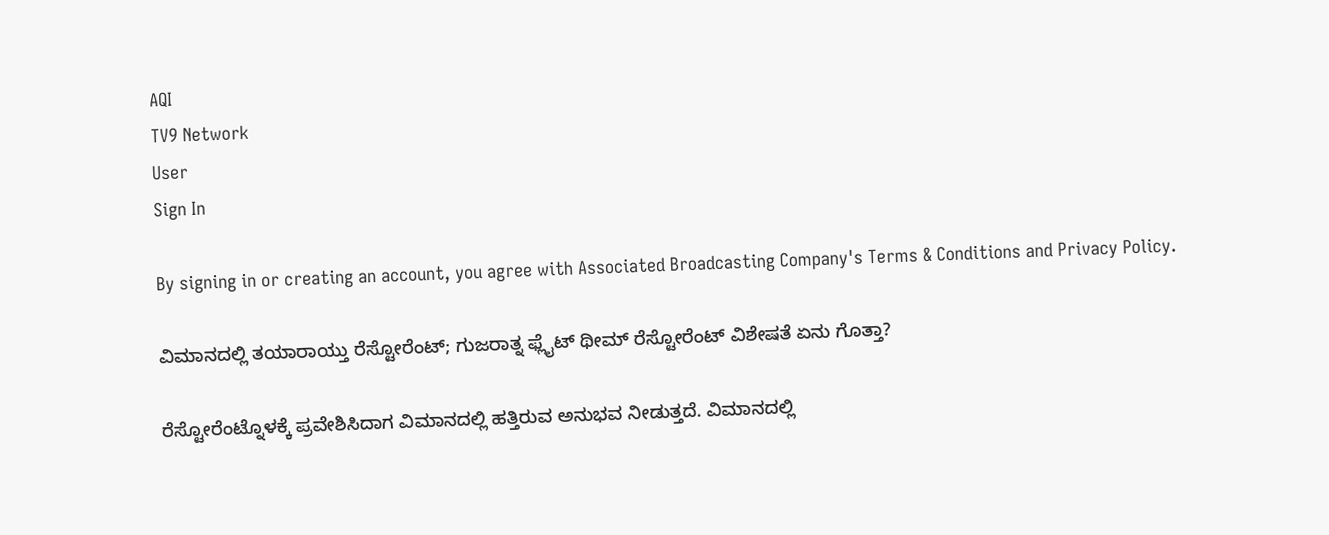AQI
TV9 Network
User
Sign In

By signing in or creating an account, you agree with Associated Broadcasting Company's Terms & Conditions and Privacy Policy.

ವಿಮಾನದಲ್ಲಿ ತಯಾರಾಯ್ತು ರೆಸ್ಟೋರೆಂಟ್; ಗುಜರಾತ್ನ ಫ್ಲೈಟ್ ಥೀಮ್ ರೆಸ್ಟೋರೆಂಟ್ ವಿಶೇಷತೆ ಏನು ಗೊತ್ತಾ?

ರೆಸ್ಟೋರೆಂಟ್ನೊಳಕ್ಕೆ ಪ್ರವೇಶಿಸಿದಾಗ ವಿಮಾನದಲ್ಲಿ ಹತ್ತಿರುವ ಅನುಭವ ನೀಡುತ್ತದೆ. ವಿಮಾನದಲ್ಲಿ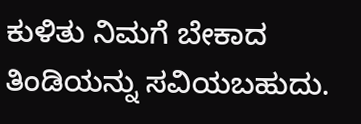ಕುಳಿತು ನಿಮಗೆ ಬೇಕಾದ ತಿಂಡಿಯನ್ನು ಸವಿಯಬಹುದು.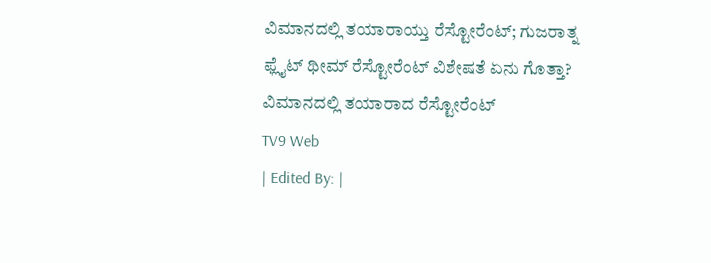ವಿಮಾನದಲ್ಲಿ ತಯಾರಾಯ್ತು ರೆಸ್ಟೋರೆಂಟ್; ಗುಜರಾತ್ನ ಫ್ಲೈಟ್ ಥೀಮ್ ರೆಸ್ಟೋರೆಂಟ್ ವಿಶೇಷತೆ ಏನು ಗೊತ್ತಾ?
ವಿಮಾನದಲ್ಲಿ ತಯಾರಾದ ರೆಸ್ಟೋರೆಂಟ್
TV9 Web
| Edited By: |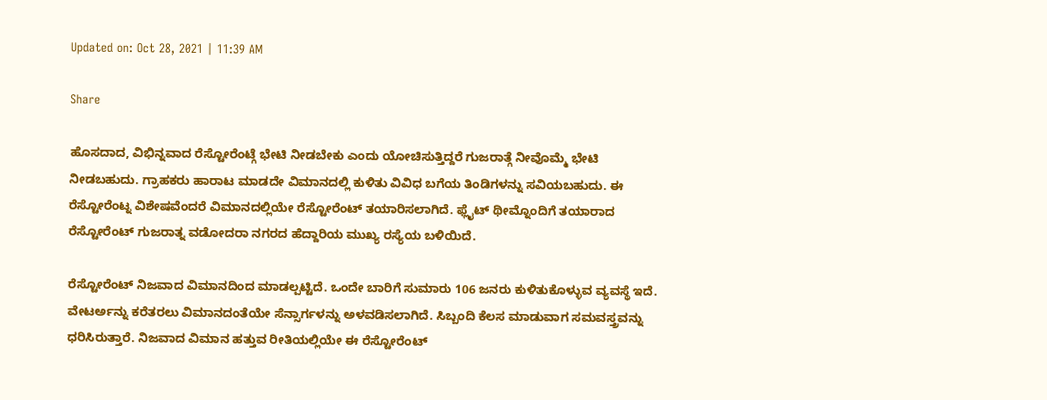Updated on: Oct 28, 2021 | 11:39 AM

Share

ಹೊಸದಾದ, ವಿಭಿನ್ನವಾದ ರೆಸ್ಟೋರೆಂಟ್ಗೆ ಭೇಟಿ ನೀಡಬೇಕು ಎಂದು ಯೋಚಿಸುತ್ತಿದ್ದರೆ ಗುಜರಾತ್ಗೆ ನೀವೊಮ್ಮೆ ಭೇಟಿ ನೀಡಬಹುದು. ಗ್ರಾಹಕರು ಹಾರಾಟ ಮಾಡದೇ ವಿಮಾನದಲ್ಲಿ ಕುಳಿತು ವಿವಿಧ ಬಗೆಯ ತಿಂಡಿಗಳನ್ನು ಸವಿಯಬಹುದು. ಈ ರೆಸ್ಟೋರೆಂಟ್ನ ವಿಶೇಷವೆಂದರೆ ವಿಮಾನದಲ್ಲಿಯೇ ರೆಸ್ಟೋರೆಂಟ್ ತಯಾರಿಸಲಾಗಿದೆ. ಫ್ಲೈಟ್ ಥೀಮ್ನೊಂದಿಗೆ ತಯಾರಾದ ರೆಸ್ಟೋರೆಂಟ್ ಗುಜರಾತ್ನ ವಡೋದರಾ ನಗರದ ಹೆದ್ದಾರಿಯ ಮುಖ್ಯ ರಸ್ಯೆಯ ಬಳಿಯಿದೆ.

ರೆಸ್ಟೋರೆಂಟ್ ನಿಜವಾದ ವಿಮಾನದಿಂದ ಮಾಡಲ್ಪಟ್ಟಿದೆ. ಒಂದೇ ಬಾರಿಗೆ ಸುಮಾರು 106 ಜನರು ಕುಳಿತುಕೊಳ್ಳುವ ವ್ಯವಸ್ಥೆ ಇದೆ. ವೇಟರ್ಅನ್ನು ಕರೆತರಲು ವಿಮಾನದಂತೆಯೇ ಸೆನ್ಸಾರ್ಗಳನ್ನು ಅಳವಡಿಸಲಾಗಿದೆ. ಸಿಬ್ಬಂದಿ ಕೆಲಸ ಮಾಡುವಾಗ ಸಮವಸ್ತ್ರವನ್ನು ಧರಿಸಿರುತ್ತಾರೆ. ನಿಜವಾದ ವಿಮಾನ ಹತ್ತುವ ರೀತಿಯಲ್ಲಿಯೇ ಈ ರೆಸ್ಟೋರೆಂಟ್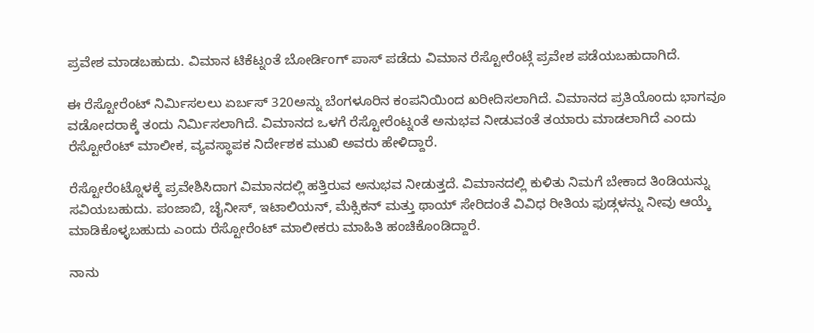ಪ್ರವೇಶ ಮಾಡಬಹುದು. ವಿಮಾನ ಟಿಕೆಟ್ನಂತೆ ಬೋರ್ಡಿಂಗ್ ಪಾಸ್ ಪಡೆದು ವಿಮಾನ ರೆಸ್ಟೋರೆಂಟ್ಗೆ ಪ್ರವೇಶ ಪಡೆಯಬಹುದಾಗಿದೆ.

ಈ ರೆಸ್ಟೋರೆಂಟ್ ನಿರ್ಮಿಸಲಲು ಏರ್ಬಸ್ 320ಅನ್ನು ಬೆಂಗಳೂರಿನ ಕಂಪನಿಯಿಂದ ಖರೀದಿಸಲಾಗಿದೆ. ವಿಮಾನದ ಪ್ರತಿಯೊಂದು ಭಾಗವೂ ವಡೋದರಾಕ್ಕೆ ತಂದು ನಿರ್ಮಿಸಲಾಗಿದೆ. ವಿಮಾನದ ಒಳಗೆ ರೆಸ್ಟೋರೆಂಟ್ನಂತೆ ಅನುಭವ ನೀಡುವಂತೆ ತಯಾರು ಮಾಡಲಾಗಿದೆ ಎಂದು ರೆಸ್ಟೋರೆಂಟ್ ಮಾಲೀಕ, ವ್ಯವಸ್ಥಾಪಕ ನಿರ್ದೇಶಕ ಮುಖಿ ಅವರು ಹೇಳಿದ್ದಾರೆ.

ರೆಸ್ಟೋರೆಂಟ್ನೊಳಕ್ಕೆ ಪ್ರವೇಶಿಸಿದಾಗ ವಿಮಾನದಲ್ಲಿ ಹತ್ತಿರುವ ಅನುಭವ ನೀಡುತ್ತದೆ. ವಿಮಾನದಲ್ಲಿ ಕುಳಿತು ನಿಮಗೆ ಬೇಕಾದ ತಿಂಡಿಯನ್ನು ಸವಿಯಬಹುದು. ಪಂಜಾಬಿ, ಚೈನೀಸ್, ಇಟಾಲಿಯನ್, ಮೆಕ್ಸಿಕನ್ ಮತ್ತು ಥಾಯ್ ಸೇರಿದಂತೆ ವಿವಿಧ ರೀತಿಯ ಫುಡ್ಗಳನ್ನು ನೀವು ಆಯ್ಕೆ ಮಾಡಿಕೊಳ್ಳಬಹುದು ಎಂದು ರೆಸ್ಟೋರೆಂಟ್ ಮಾಲೀಕರು ಮಾಹಿತಿ ಹಂಚಿಕೊಂಡಿದ್ದಾರೆ.

ನಾನು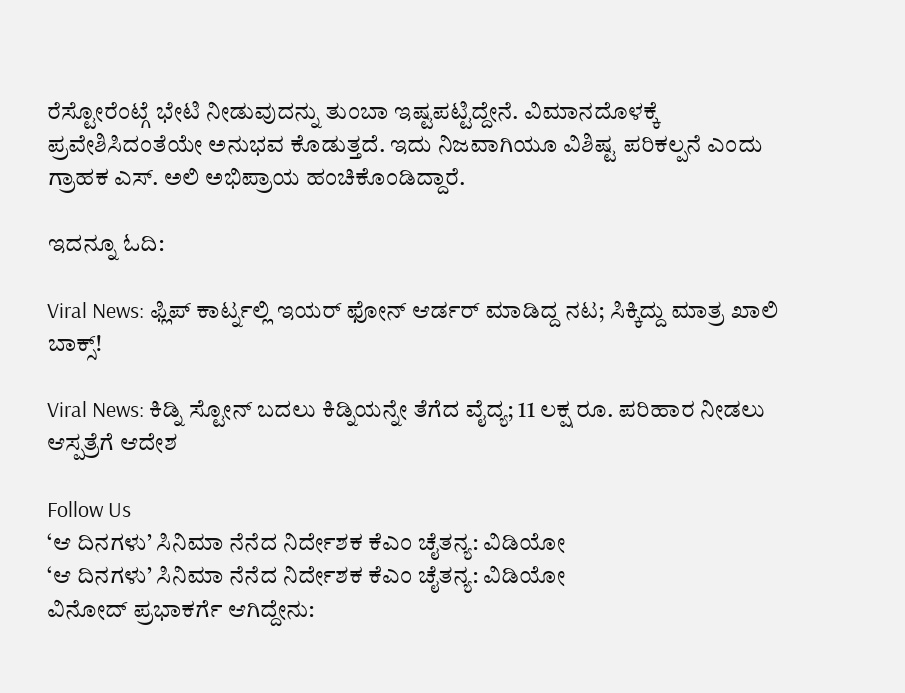ರೆಸ್ಟೋರೆಂಟ್ಗೆ ಭೇಟಿ ನೀಡುವುದನ್ನು ತುಂಬಾ ಇಷ್ಟಪಟ್ಟಿದ್ದೇನೆ. ವಿಮಾನದೊಳಕ್ಕೆ ಪ್ರವೇಶಿಸಿದಂತೆಯೇ ಅನುಭವ ಕೊಡುತ್ತದೆ. ಇದು ನಿಜವಾಗಿಯೂ ವಿಶಿಷ್ಟ ಪರಿಕಲ್ಪನೆ ಎಂದು ಗ್ರಾಹಕ ಎಸ್. ಅಲಿ ಅಭಿಪ್ರಾಯ ಹಂಚಿಕೊಂಡಿದ್ದಾರೆ.

ಇದನ್ನೂ ಓದಿ:

Viral News: ಫ್ಲಿಪ್ ಕಾರ್ಟ್ನಲ್ಲಿ ಇಯರ್ ಫೋನ್ ಆರ್ಡರ್ ಮಾಡಿದ್ದ ನಟ; ಸಿಕ್ಕಿದ್ದು ಮಾತ್ರ ಖಾಲಿ ಬಾಕ್ಸ್!

Viral News: ಕಿಡ್ನಿ ಸ್ಟೋನ್ ಬದಲು ಕಿಡ್ನಿಯನ್ನೇ ತೆಗೆದ ವೈದ್ಯ; 11 ಲಕ್ಷ ರೂ. ಪರಿಹಾರ ನೀಡಲು ಆಸ್ಪತ್ರೆಗೆ ಆದೇಶ

Follow Us
‘ಆ ದಿನಗಳು’ ಸಿನಿಮಾ ನೆನೆದ ನಿರ್ದೇಶಕ ಕೆಎಂ ಚೈತನ್ಯ: ವಿಡಿಯೋ
‘ಆ ದಿನಗಳು’ ಸಿನಿಮಾ ನೆನೆದ ನಿರ್ದೇಶಕ ಕೆಎಂ ಚೈತನ್ಯ: ವಿಡಿಯೋ
ವಿನೋದ್ ಪ್ರಭಾಕರ್ಗೆ ಆಗಿದ್ದೇನು: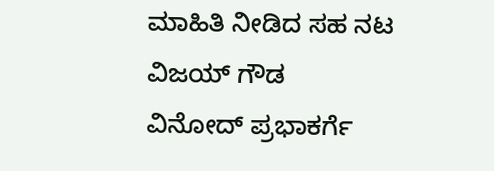ಮಾಹಿತಿ ನೀಡಿದ ಸಹ ನಟ ವಿಜಯ್ ಗೌಡ
ವಿನೋದ್ ಪ್ರಭಾಕರ್ಗೆ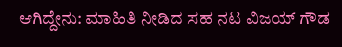ಆಗಿದ್ದೇನು: ಮಾಹಿತಿ ನೀಡಿದ ಸಹ ನಟ ವಿಜಯ್ ಗೌಡ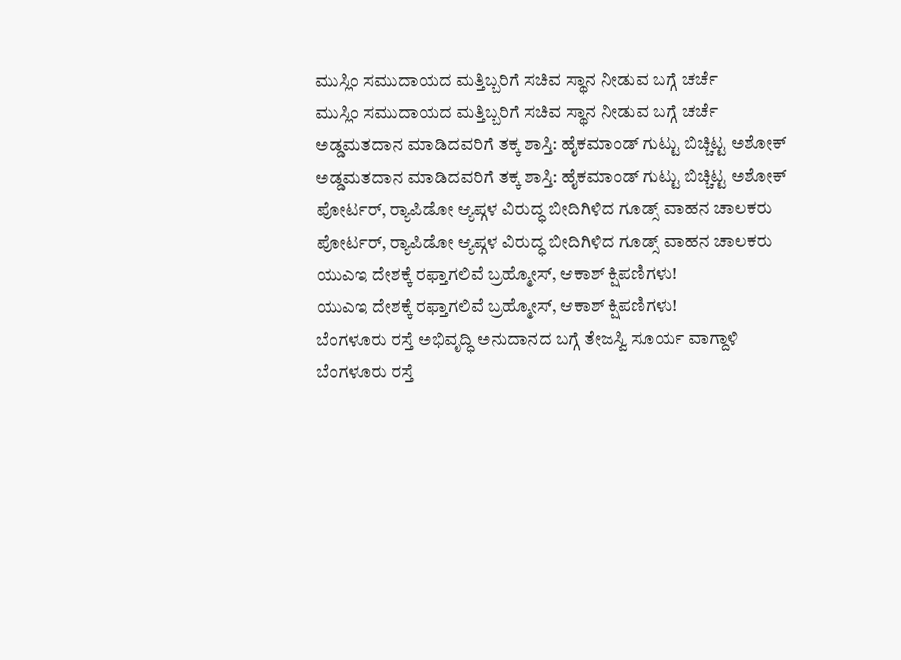ಮುಸ್ಲಿಂ ಸಮುದಾಯದ ಮತ್ತಿಬ್ಬರಿಗೆ ಸಚಿವ ಸ್ಥಾನ ನೀಡುವ ಬಗ್ಗೆ ಚರ್ಚೆ
ಮುಸ್ಲಿಂ ಸಮುದಾಯದ ಮತ್ತಿಬ್ಬರಿಗೆ ಸಚಿವ ಸ್ಥಾನ ನೀಡುವ ಬಗ್ಗೆ ಚರ್ಚೆ
ಅಡ್ಡಮತದಾನ ಮಾಡಿದವರಿಗೆ ತಕ್ಕ ಶಾಸ್ತಿ: ಹೈಕಮಾಂಡ್ ಗುಟ್ಟು ಬಿಚ್ಚಿಟ್ಟ ಅಶೋಕ್
ಅಡ್ಡಮತದಾನ ಮಾಡಿದವರಿಗೆ ತಕ್ಕ ಶಾಸ್ತಿ: ಹೈಕಮಾಂಡ್ ಗುಟ್ಟು ಬಿಚ್ಚಿಟ್ಟ ಅಶೋಕ್
ಪೋರ್ಟರ್, ರ‍್ಯಾಪಿಡೋ ಆ್ಯಪ್ಗಳ ವಿರುದ್ಧ ಬೀದಿಗಿಳಿದ ಗೂಡ್ಸ್ ವಾಹನ ಚಾಲಕರು
ಪೋರ್ಟರ್, ರ‍್ಯಾಪಿಡೋ ಆ್ಯಪ್ಗಳ ವಿರುದ್ಧ ಬೀದಿಗಿಳಿದ ಗೂಡ್ಸ್ ವಾಹನ ಚಾಲಕರು
ಯುಎಇ ದೇಶಕ್ಕೆ ರಫ್ತಾಗಲಿವೆ ಬ್ರಹ್ಮೋಸ್, ಆಕಾಶ್ ಕ್ಷಿಪಣಿಗಳು!
ಯುಎಇ ದೇಶಕ್ಕೆ ರಫ್ತಾಗಲಿವೆ ಬ್ರಹ್ಮೋಸ್, ಆಕಾಶ್ ಕ್ಷಿಪಣಿಗಳು!
ಬೆಂಗಳೂರು ರಸ್ತೆ ಅಭಿವೃದ್ಧಿ ಅನುದಾನದ ಬಗ್ಗೆ ತೇಜಸ್ವಿ ಸೂರ್ಯ ವಾಗ್ದಾಳಿ
ಬೆಂಗಳೂರು ರಸ್ತೆ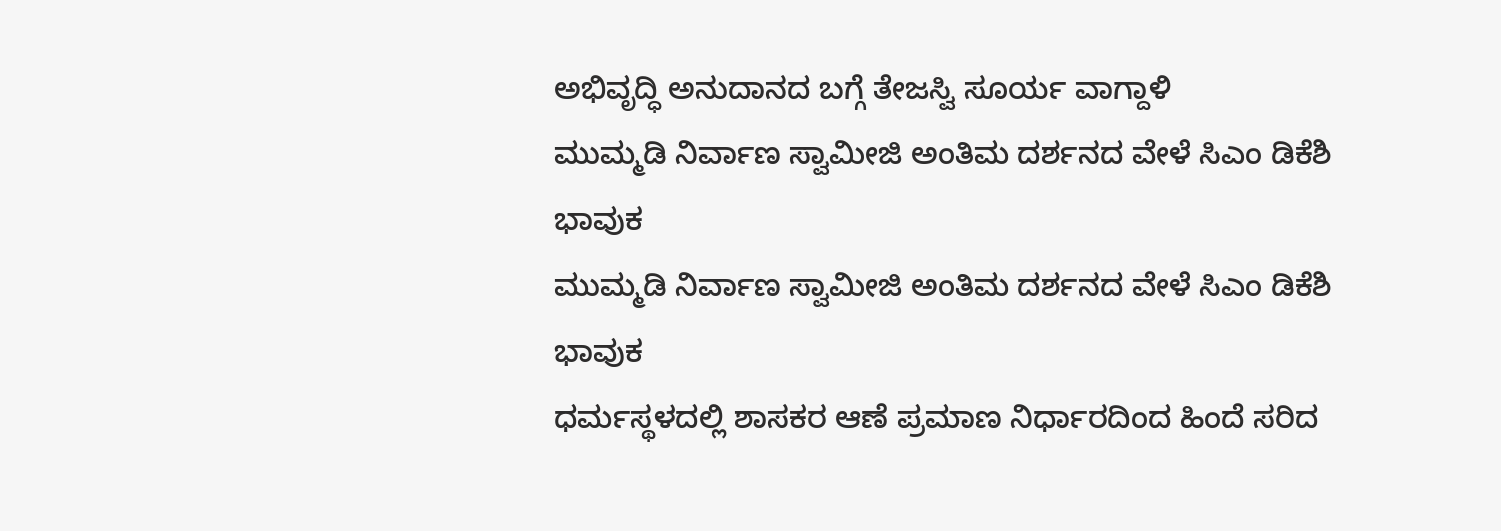ಅಭಿವೃದ್ಧಿ ಅನುದಾನದ ಬಗ್ಗೆ ತೇಜಸ್ವಿ ಸೂರ್ಯ ವಾಗ್ದಾಳಿ
ಮುಮ್ಮಡಿ ನಿರ್ವಾಣ ಸ್ವಾಮೀಜಿ ಅಂತಿಮ ದರ್ಶನದ ವೇಳೆ ಸಿಎಂ ಡಿಕೆಶಿ ಭಾವುಕ
ಮುಮ್ಮಡಿ ನಿರ್ವಾಣ ಸ್ವಾಮೀಜಿ ಅಂತಿಮ ದರ್ಶನದ ವೇಳೆ ಸಿಎಂ ಡಿಕೆಶಿ ಭಾವುಕ
ಧರ್ಮಸ್ಥಳದಲ್ಲಿ ಶಾಸಕರ ಆಣೆ ಪ್ರಮಾಣ ನಿರ್ಧಾರದಿಂದ ಹಿಂದೆ ಸರಿದ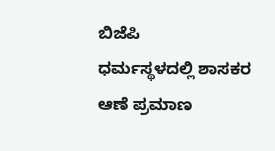ಬಿಜೆಪಿ
ಧರ್ಮಸ್ಥಳದಲ್ಲಿ ಶಾಸಕರ ಆಣೆ ಪ್ರಮಾಣ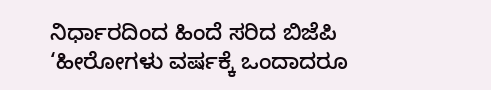ನಿರ್ಧಾರದಿಂದ ಹಿಂದೆ ಸರಿದ ಬಿಜೆಪಿ
‘ಹೀರೋಗಳು ವರ್ಷಕ್ಕೆ ಒಂದಾದರೂ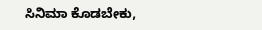ಸಿನಿಮಾ ಕೊಡಬೇಕು,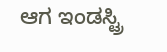ಆಗ ಇಂಡಸ್ಟ್ರಿ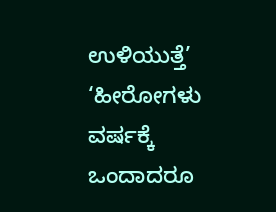ಉಳಿಯುತ್ತೆ’
‘ಹೀರೋಗಳು ವರ್ಷಕ್ಕೆ ಒಂದಾದರೂ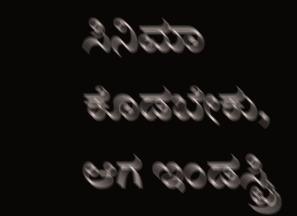ಸಿನಿಮಾ ಕೊಡಬೇಕು, ಆಗ ಇಂಡಸ್ಟ್ರಿ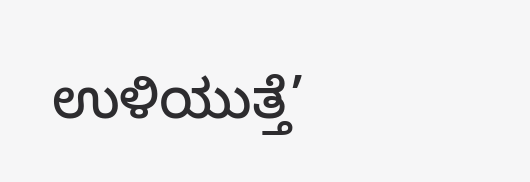ಉಳಿಯುತ್ತೆ’